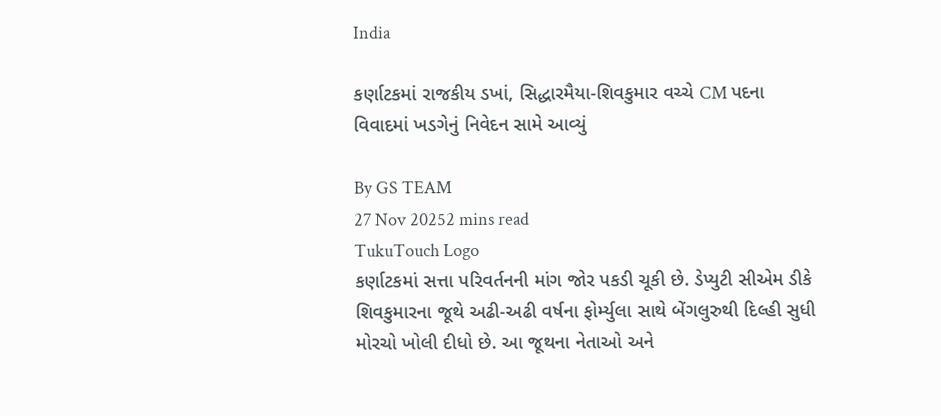India

કર્ણાટકમાં રાજકીય ડખાં, સિદ્ધારમૈયા-શિવકુમાર વચ્ચે CM પદના વિવાદમાં ખડગેનું નિવેદન સામે આવ્યું

By GS TEAM
27 Nov 20252 mins read
TukuTouch Logo
કર્ણાટકમાં સત્તા પરિવર્તનની માંગ જોર પકડી ચૂકી છે. ડેપ્યુટી સીએમ ડીકે શિવકુમારના જૂથે અઢી-અઢી વર્ષના ફોર્મ્યુલા સાથે બેંગલુરુથી દિલ્હી સુધી મોરચો ખોલી દીધો છે. આ જૂથના નેતાઓ અને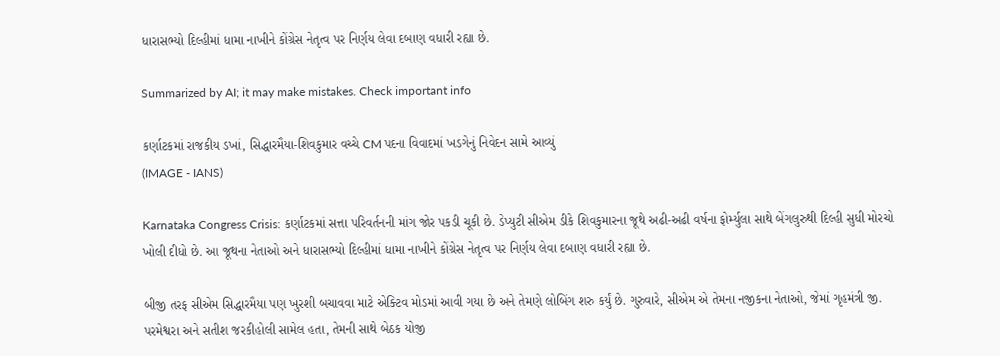ધારાસભ્યો દિલ્હીમાં ધામા નાખીને કોંગ્રેસ નેતૃત્વ પર નિર્ણય લેવા દબાણ વધારી રહ્યા છે.

Summarized by AI; it may make mistakes. Check important info

કર્ણાટકમાં રાજકીય ડખાં, સિદ્ધારમૈયા-શિવકુમાર વચ્ચે CM પદના વિવાદમાં ખડગેનું નિવેદન સામે આવ્યું
(IMAGE - IANS)

Karnataka Congress Crisis: કર્ણાટકમાં સત્તા પરિવર્તનની માંગ જોર પકડી ચૂકી છે. ડેપ્યુટી સીએમ ડીકે શિવકુમારના જૂથે અઢી-અઢી વર્ષના ફોર્મ્યુલા સાથે બેંગલુરુથી દિલ્હી સુધી મોરચો ખોલી દીધો છે. આ જૂથના નેતાઓ અને ધારાસભ્યો દિલ્હીમાં ધામા નાખીને કોંગ્રેસ નેતૃત્વ પર નિર્ણય લેવા દબાણ વધારી રહ્યા છે.

બીજી તરફ સીએમ સિદ્ધારમૈયા પણ ખુરશી બચાવવા માટે એક્ટિવ મોડમાં આવી ગયા છે અને તેમણે લોબિંગ શરુ કર્યું છે. ગુરુવારે, સીએમ એ તેમના નજીકના નેતાઓ, જેમાં ગૃહમંત્રી જી. પરમેશ્વરા અને સતીશ જરકીહોલી સામેલ હતા, તેમની સાથે બેઠક યોજી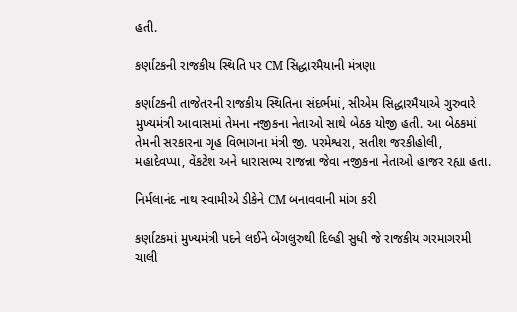હતી.

કર્ણાટકની રાજકીય સ્થિતિ પર CM સિદ્ધારમૈયાની મંત્રણા

કર્ણાટકની તાજેતરની રાજકીય સ્થિતિના સંદર્ભમાં, સીએમ સિદ્ધારમૈયાએ ગુરુવારે મુખ્યમંત્રી આવાસમાં તેમના નજીકના નેતાઓ સાથે બેઠક યોજી હતી. આ બેઠકમાં તેમની સરકારના ગૃહ વિભાગના મંત્રી જી. પરમેશ્વરા, સતીશ જરકીહોલી, મહાદેવપ્પા, વેંકટેશ અને ધારાસભ્ય રાજન્ના જેવા નજીકના નેતાઓ હાજર રહ્યા હતા.

નિર્મલાનંદ નાથ સ્વામીએ ડીકેને CM બનાવવાની માંગ કરી

કર્ણાટકમાં મુખ્યમંત્રી પદને લઈને બેંગલુરુથી દિલ્હી સુધી જે રાજકીય ગરમાગરમી ચાલી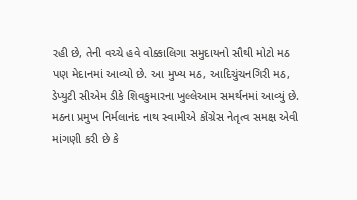રહી છે, તેની વચ્ચે હવે વોક્કાલિગા સમુદાયનો સૌથી મોટો મઠ પણ મેદાનમાં આવ્યો છે. આ મુખ્ય મઠ, આદિચુંચનગિરી મઠ, ડેપ્યુટી સીએમ ડીકે શિવકુમારના ખુલ્લેઆમ સમર્થનમાં આવ્યું છે. મઠના પ્રમુખ નિર્મલાનંદ નાથ સ્વામીએ કોંગ્રેસ નેતૃત્વ સમક્ષ એવી માંગણી કરી છે કે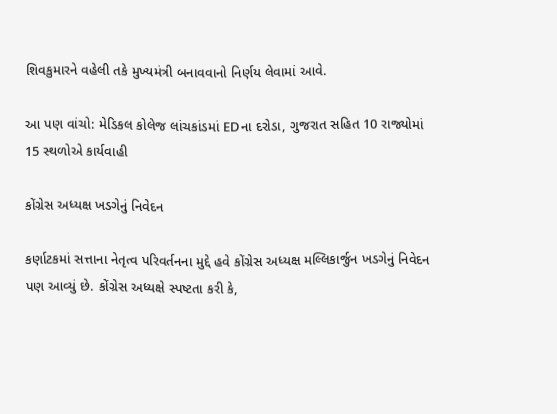શિવકુમારને વહેલી તકે મુખ્યમંત્રી બનાવવાનો નિર્ણય લેવામાં આવે.

આ પણ વાંચો: મેડિકલ કોલેજ લાંચકાંડમાં EDના દરોડા, ગુજરાત સહિત 10 રાજ્યોમાં 15 સ્થળોએ કાર્યવાહી

કોંગ્રેસ અધ્યક્ષ ખડગેનું નિવેદન

કર્ણાટકમાં સત્તાના નેતૃત્વ પરિવર્તનના મુદ્દે હવે કોંગ્રેસ અધ્યક્ષ મલ્લિકાર્જુન ખડગેનું નિવેદન પણ આવ્યું છે. કોંગ્રેસ અધ્યક્ષે સ્પષ્ટતા કરી કે,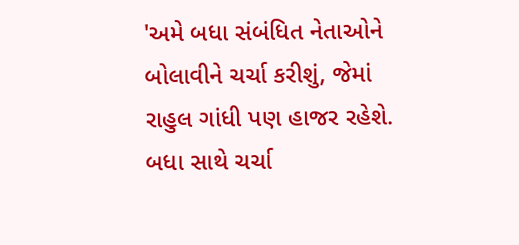'અમે બધા સંબંધિત નેતાઓને બોલાવીને ચર્ચા કરીશું, જેમાં રાહુલ ગાંધી પણ હાજર રહેશે. બધા સાથે ચર્ચા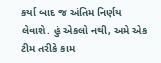કર્યા બાદ જ અંતિમ નિર્ણય લેવાશે. હું એકલો નથી, અમે એક ટીમ તરીકે કામ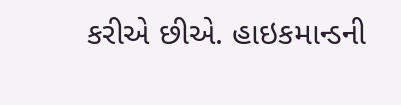કરીએ છીએ. હાઇકમાન્ડની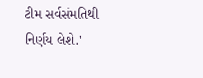ટીમ સર્વસંમતિથી નિર્ણય લેશે.'